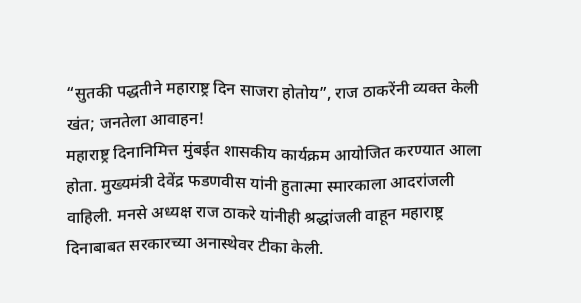“सुतकी पद्धतीने महाराष्ट्र दिन साजरा होतोय”, राज ठाकरेंनी व्यक्त केली खंत; जनतेला आवाहन!
महाराष्ट्र दिनानिमित्त मुंबईत शासकीय कार्यक्रम आयोजित करण्यात आला होता. मुख्यमंत्री देवेंद्र फडणवीस यांनी हुतात्मा स्मारकाला आदरांजली वाहिली. मनसे अध्यक्ष राज ठाकरे यांनीही श्रद्धांजली वाहून महाराष्ट्र दिनाबाबत सरकारच्या अनास्थेवर टीका केली.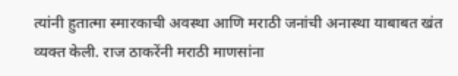त्यांनी हुतात्मा स्मारकाची अवस्था आणि मराठी जनांची अनास्था याबाबत खंत व्यक्त केली. राज ठाकरेंनी मराठी माणसांना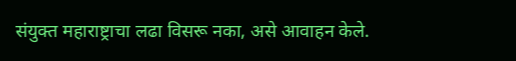संयुक्त महाराष्ट्राचा लढा विसरू नका, असे आवाहन केले.